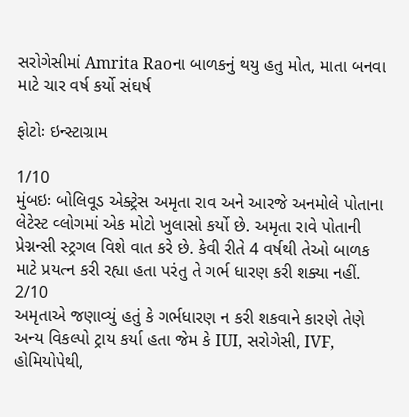સરોગેસીમાં Amrita Raoના બાળકનું થયુ હતુ મોત, માતા બનવા માટે ચાર વર્ષ કર્યો સંઘર્ષ

ફોટોઃ ઇન્સ્ટાગ્રામ

1/10
મુંબઇઃ બોલિવૂડ એક્ટ્રેસ અમૃતા રાવ અને આરજે અનમોલે પોતાના લેટેસ્ટ વ્લોગમાં એક મોટો ખુલાસો કર્યો છે. અમૃતા રાવે પોતાની પ્રેગ્નન્સી સ્ટ્રગલ વિશે વાત કરે છે. કેવી રીતે 4 વર્ષથી તેઓ બાળક માટે પ્રયત્ન કરી રહ્યા હતા પરંતુ તે ગર્ભ ધારણ કરી શક્યા નહીં.
2/10
અમૃતાએ જણાવ્યું હતું કે ગર્ભધારણ ન કરી શકવાને કારણે તેણે અન્ય વિકલ્પો ટ્રાય કર્યા હતા જેમ કે IUI, સરોગેસી, IVF, હોમિયોપેથી,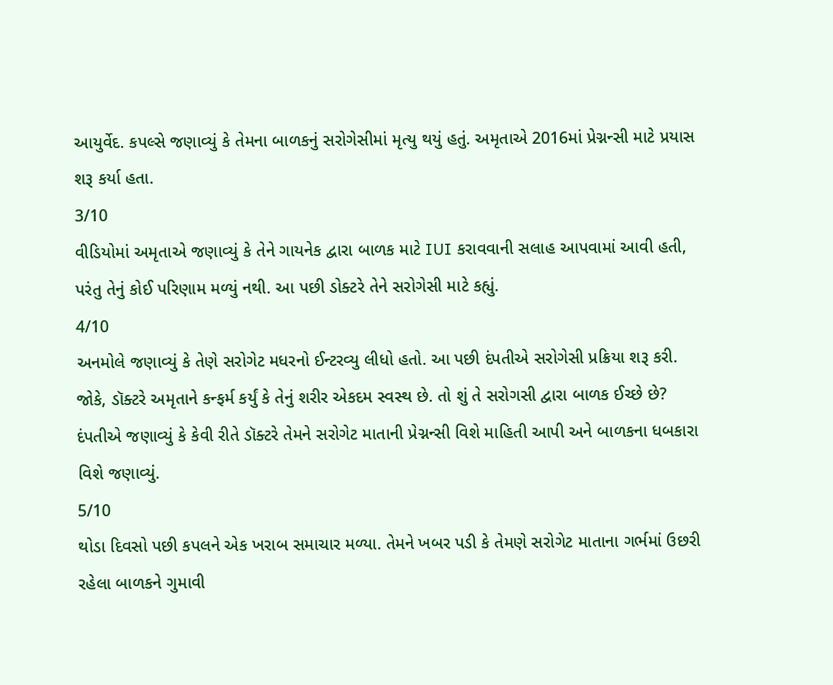આયુર્વેદ. કપલ્સે જણાવ્યું કે તેમના બાળકનું સરોગેસીમાં મૃત્યુ થયું હતું. અમૃતાએ 2016માં પ્રેગ્નન્સી માટે પ્રયાસ શરૂ કર્યા હતા.
3/10
વીડિયોમાં અમૃતાએ જણાવ્યું કે તેને ગાયનેક દ્વારા બાળક માટે IUI કરાવવાની સલાહ આપવામાં આવી હતી, પરંતુ તેનું કોઈ પરિણામ મળ્યું નથી. આ પછી ડોક્ટરે તેને સરોગેસી માટે કહ્યું.
4/10
અનમોલે જણાવ્યું કે તેણે સરોગેટ મધરનો ઈન્ટરવ્યુ લીધો હતો. આ પછી દંપતીએ સરોગેસી પ્રક્રિયા શરૂ કરી. જોકે, ડૉક્ટરે અમૃતાને કન્ફર્મ કર્યું કે તેનું શરીર એકદમ સ્વસ્થ છે. તો શું તે સરોગસી દ્વારા બાળક ઈચ્છે છે? દંપતીએ જણાવ્યું કે કેવી રીતે ડૉક્ટરે તેમને સરોગેટ માતાની પ્રેગ્નન્સી વિશે માહિતી આપી અને બાળકના ધબકારા વિશે જણાવ્યું.
5/10
થોડા દિવસો પછી કપલને એક ખરાબ સમાચાર મળ્યા. તેમને ખબર પડી કે તેમણે સરોગેટ માતાના ગર્ભમાં ઉછરી રહેલા બાળકને ગુમાવી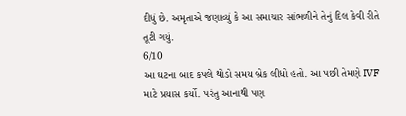દીધું છે. અમૃતાએ જણાવ્યું કે આ સમાચાર સાંભળીને તેનું દિલ કેવી રીતે તૂટી ગયું.
6/10
આ ઘટના બાદ કપલે થોડો સમય બ્રેક લીધો હતો. આ પછી તેમણે IVF માટે પ્રયાસ કર્યો. પરંતુ આનાથી પણ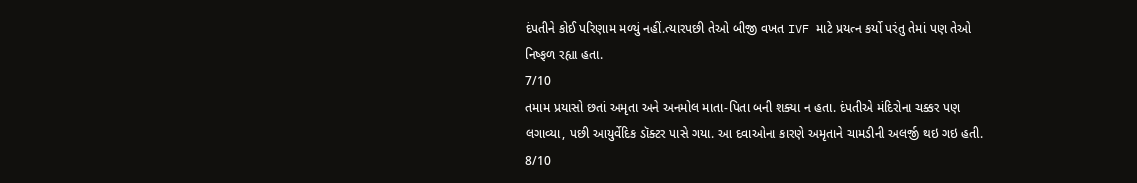દંપતીને કોઈ પરિણામ મળ્યું નહીં.ત્યારપછી તેઓ બીજી વખત IVF માટે પ્રયત્ન કર્યો પરંતુ તેમાં પણ તેઓ નિષ્ફળ રહ્યા હતા.
7/10
તમામ પ્રયાસો છતાં અમૃતા અને અનમોલ માતા-પિતા બની શક્યા ન હતા. દંપતીએ મંદિરોના ચક્કર પણ લગાવ્યા, પછી આયુર્વેદિક ડૉક્ટર પાસે ગયા. આ દવાઓના કારણે અમૃતાને ચામડીની અલર્જી થઇ ગઇ હતી.
8/10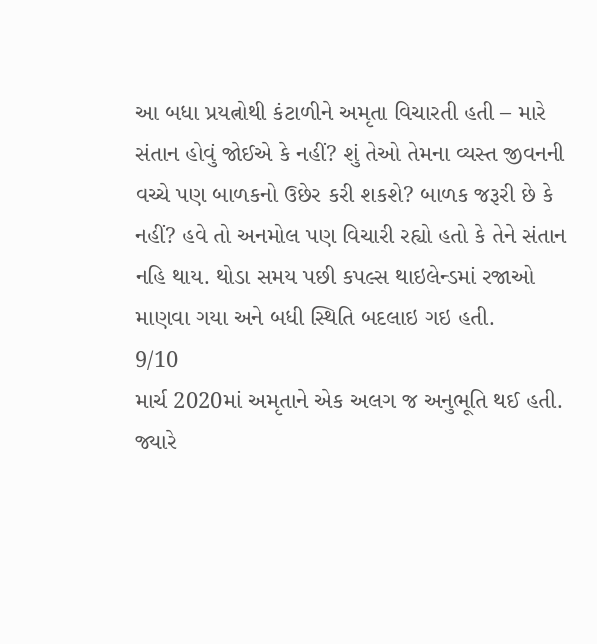આ બધા પ્રયત્નોથી કંટાળીને અમૃતા વિચારતી હતી – મારે સંતાન હોવું જોઈએ કે નહીં? શું તેઓ તેમના વ્યસ્ત જીવનની વચ્ચે પણ બાળકનો ઉછેર કરી શકશે? બાળક જરૂરી છે કે નહીં? હવે તો અનમોલ પણ વિચારી રહ્યો હતો કે તેને સંતાન નહિ થાય. થોડા સમય પછી કપલ્સ થાઇલેન્ડમાં રજાઓ માણવા ગયા અને બધી સ્થિતિ બદલાઇ ગઇ હતી.
9/10
માર્ચ 2020માં અમૃતાને એક અલગ જ અનુભૂતિ થઈ હતી. જ્યારે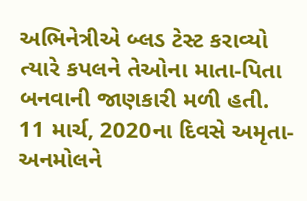અભિનેત્રીએ બ્લડ ટેસ્ટ કરાવ્યો ત્યારે કપલને તેઓના માતા-પિતા બનવાની જાણકારી મળી હતી. 11 માર્ચ, 2020ના દિવસે અમૃતા-અનમોલને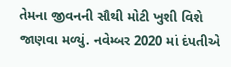તેમના જીવનની સૌથી મોટી ખુશી વિશે જાણવા મળ્યું. નવેમ્બર 2020 માં દંપતીએ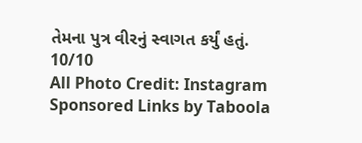તેમના પુત્ર વીરનું સ્વાગત કર્યું હતું.
10/10
All Photo Credit: Instagram
Sponsored Links by Taboola